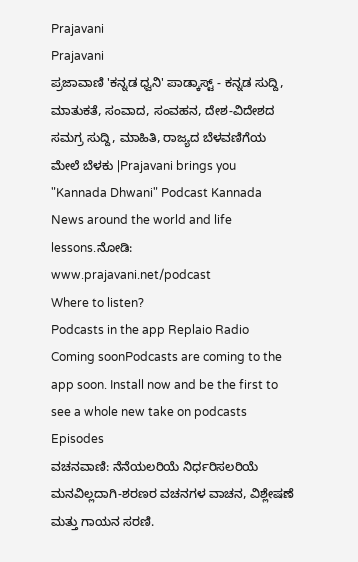Prajavani
Prajavani
ಪ್ರಜಾವಾಣಿ 'ಕನ್ನಡ ಧ್ವನಿ' ಪಾಡ್ಕಾಸ್ಟ್ - ಕನ್ನಡ ಸುದ್ದಿ, ಮಾತುಕತೆ, ಸಂವಾದ, ಸಂವಹನ, ದೇಶ-ವಿದೇಶದ ಸಮಗ್ರ ಸುದ್ದಿ, ಮಾಹಿತಿ, ರಾಜ್ಯದ ಬೆಳವಣಿಗೆಯ ಮೇಲೆ ಬೆಳಕು |Prajavani brings you "Kannada Dhwani" Podcast Kannada News around the world and life lessons.ನೋಡಿ: www.prajavani.net/podcast
Where to listen?
Podcasts in the app Replaio Radio Coming soonPodcasts are coming to the app soon. Install now and be the first to see a whole new take on podcasts
Episodes
ವಚನವಾಣಿ: ನೆನೆಯಲರಿಯೆ ನಿರ್ಧರಿಸಲರಿಯೆ ಮನವಿಲ್ಲದಾಗಿ-ಶರಣರ ವಚನಗಳ ವಾಚನ, ವಿಶ್ಲೇಷಣೆ ಮತ್ತು ಗಾಯನ ಸರಣಿ.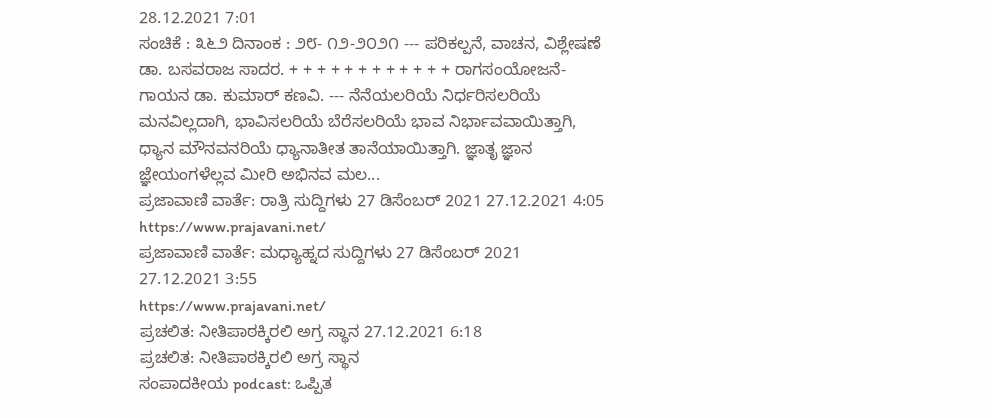28.12.2021 7:01
ಸಂಚಿಕೆ : ೩೬೨ ದಿನಾಂಕ : ೨೮- ೧೨-೨೦೨೧ --- ಪರಿಕಲ್ಪನೆ, ವಾಚನ, ವಿಶ್ಲೇಷಣೆ ಡಾ. ಬಸವರಾಜ ಸಾದರ. + + + + + + + + + + + + ರಾಗಸಂಯೋಜನೆ- ಗಾಯನ ಡಾ. ಕುಮಾರ್ ಕಣವಿ. --- ನೆನೆಯಲರಿಯೆ ನಿರ್ಧರಿಸಲರಿಯೆ ಮನವಿಲ್ಲದಾಗಿ, ಭಾವಿಸಲರಿಯೆ ಬೆರೆಸಲರಿಯೆ ಭಾವ ನಿರ್ಭಾವವಾಯಿತ್ತಾಗಿ, ಧ್ಯಾನ ಮೌನವನರಿಯೆ ಧ್ಯಾನಾತೀತ ತಾನೆಯಾಯಿತ್ತಾಗಿ. ಜ್ಞಾತೃ ಜ್ಞಾನ ಜ್ಞೇಯಂಗಳೆಲ್ಲವ ಮೀರಿ ಅಭಿನವ ಮಲ...
ಪ್ರಜಾವಾಣಿ ವಾರ್ತೆ: ರಾತ್ರಿ ಸುದ್ದಿಗಳು 27 ಡಿಸೆಂಬರ್ 2021 27.12.2021 4:05
https://www.prajavani.net/
ಪ್ರಜಾವಾಣಿ ವಾರ್ತೆ: ಮಧ್ಯಾಹ್ನದ ಸುದ್ದಿಗಳು 27 ಡಿಸೆಂಬರ್ 2021 27.12.2021 3:55
https://www.prajavani.net/
ಪ್ರಚಲಿತ: ನೀತಿಪಾಠಕ್ಕಿರಲಿ ಅಗ್ರ ಸ್ಥಾನ 27.12.2021 6:18
ಪ್ರಚಲಿತ: ನೀತಿಪಾಠಕ್ಕಿರಲಿ ಅಗ್ರ ಸ್ಥಾನ
ಸಂಪಾದಕೀಯ podcast: ಒಪ್ಪಿತ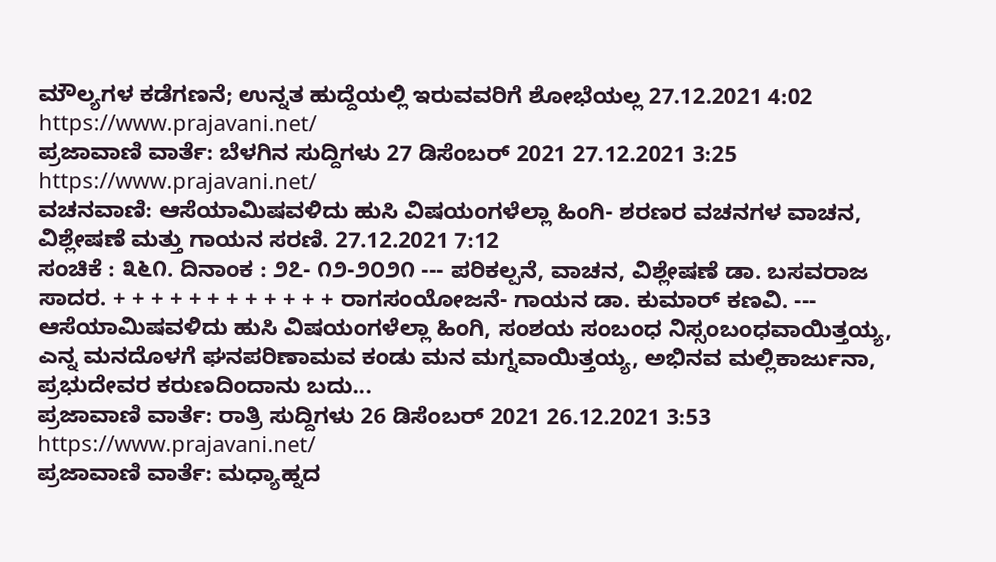ಮೌಲ್ಯಗಳ ಕಡೆಗಣನೆ; ಉನ್ನತ ಹುದ್ದೆಯಲ್ಲಿ ಇರುವವರಿಗೆ ಶೋಭೆಯಲ್ಲ 27.12.2021 4:02
https://www.prajavani.net/
ಪ್ರಜಾವಾಣಿ ವಾರ್ತೆ: ಬೆಳಗಿನ ಸುದ್ದಿಗಳು 27 ಡಿಸೆಂಬರ್ 2021 27.12.2021 3:25
https://www.prajavani.net/
ವಚನವಾಣಿ: ಆಸೆಯಾಮಿಷವಳಿದು ಹುಸಿ ವಿಷಯಂಗಳೆಲ್ಲಾ ಹಿಂಗಿ- ಶರಣರ ವಚನಗಳ ವಾಚನ, ವಿಶ್ಲೇಷಣೆ ಮತ್ತು ಗಾಯನ ಸರಣಿ. 27.12.2021 7:12
ಸಂಚಿಕೆ : ೩೬೧. ದಿನಾಂಕ : ೨೭- ೧೨-೨೦೨೧ --- ಪರಿಕಲ್ಪನೆ, ವಾಚನ, ವಿಶ್ಲೇಷಣೆ ಡಾ. ಬಸವರಾಜ ಸಾದರ. + + + + + + + + + + + + ರಾಗಸಂಯೋಜನೆ- ಗಾಯನ ಡಾ. ಕುಮಾರ್ ಕಣವಿ. --- ಆಸೆಯಾಮಿಷವಳಿದು ಹುಸಿ ವಿಷಯಂಗಳೆಲ್ಲಾ ಹಿಂಗಿ, ಸಂಶಯ ಸಂಬಂಧ ನಿಸ್ಸಂಬಂಧವಾಯಿತ್ತಯ್ಯ, ಎನ್ನ ಮನದೊಳಗೆ ಘನಪರಿಣಾಮವ ಕಂಡು ಮನ ಮಗ್ನವಾಯಿತ್ತಯ್ಯ, ಅಭಿನವ ಮಲ್ಲಿಕಾರ್ಜುನಾ, ಪ್ರಭುದೇವರ ಕರುಣದಿಂದಾನು ಬದು...
ಪ್ರಜಾವಾಣಿ ವಾರ್ತೆ: ರಾತ್ರಿ ಸುದ್ದಿಗಳು 26 ಡಿಸೆಂಬರ್ 2021 26.12.2021 3:53
https://www.prajavani.net/
ಪ್ರಜಾವಾಣಿ ವಾರ್ತೆ: ಮಧ್ಯಾಹ್ನದ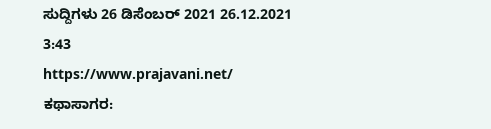ಸುದ್ದಿಗಳು 26 ಡಿಸೆಂಬರ್ 2021 26.12.2021 3:43
https://www.prajavani.net/
ಕಥಾಸಾಗರ: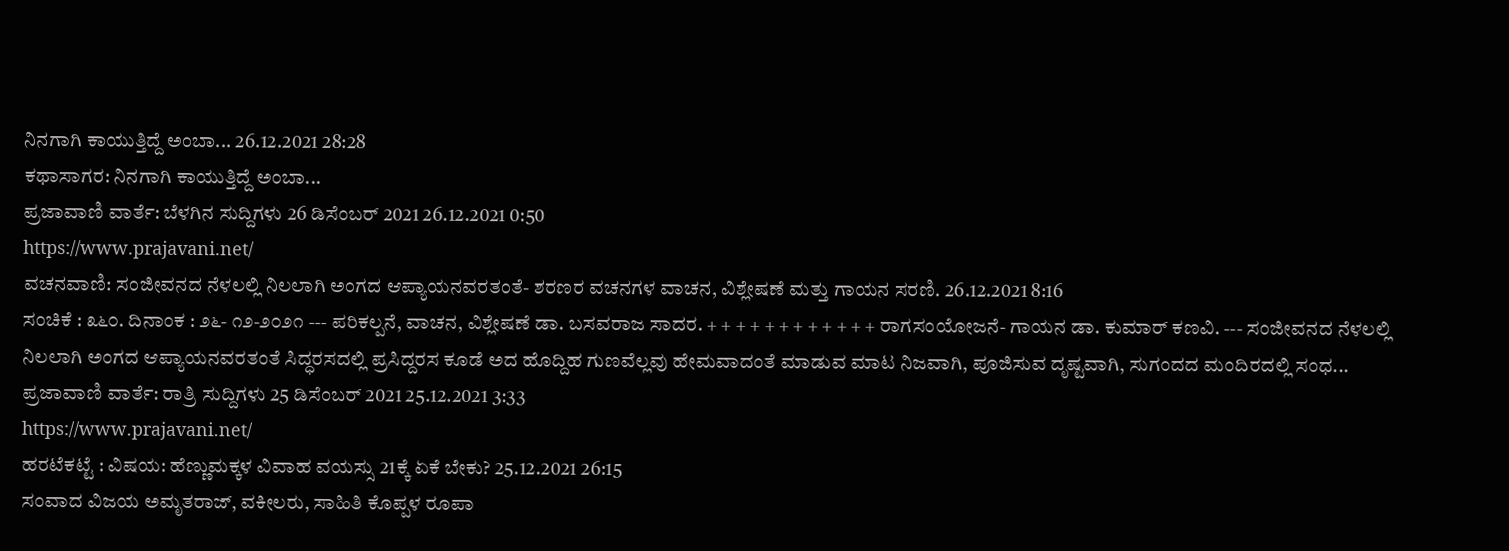ನಿನಗಾಗಿ ಕಾಯುತ್ತಿದ್ದೆ ಅಂಬಾ... 26.12.2021 28:28
ಕಥಾಸಾಗರ: ನಿನಗಾಗಿ ಕಾಯುತ್ತಿದ್ದೆ ಅಂಬಾ...
ಪ್ರಜಾವಾಣಿ ವಾರ್ತೆ: ಬೆಳಗಿನ ಸುದ್ದಿಗಳು 26 ಡಿಸೆಂಬರ್ 2021 26.12.2021 0:50
https://www.prajavani.net/
ವಚನವಾಣಿ: ಸಂಜೀವನದ ನೆಳಲಲ್ಲಿ ನಿಲಲಾಗಿ ಅಂಗದ ಆಪ್ಯಾಯನವರತಂತೆ- ಶರಣರ ವಚನಗಳ ವಾಚನ, ವಿಶ್ಲೇಷಣೆ ಮತ್ತು ಗಾಯನ ಸರಣಿ. 26.12.2021 8:16
ಸಂಚಿಕೆ : ೩೬೦. ದಿನಾಂಕ : ೨೬- ೧೨-೨೦೨೧ --- ಪರಿಕಲ್ಪನೆ, ವಾಚನ, ವಿಶ್ಲೇಷಣೆ ಡಾ. ಬಸವರಾಜ ಸಾದರ. + + + + + + + + + + + + ರಾಗಸಂಯೋಜನೆ- ಗಾಯನ ಡಾ. ಕುಮಾರ್ ಕಣವಿ. --- ಸಂಜೀವನದ ನೆಳಲಲ್ಲಿ ನಿಲಲಾಗಿ ಅಂಗದ ಆಪ್ಯಾಯನವರತಂತೆ ಸಿದ್ಧರಸದಲ್ಲಿ ಪ್ರಸಿದ್ದರಸ ಕೂಡೆ ಅದ ಹೊದ್ದಿಹ ಗುಣವೆಲ್ಲವು ಹೇಮವಾದಂತೆ ಮಾಡುವ ಮಾಟ ನಿಜವಾಗಿ, ಪೂಜಿಸುವ ದೃಷ್ಟವಾಗಿ, ಸುಗಂದದ ಮಂದಿರದಲ್ಲಿ ಸಂಧ...
ಪ್ರಜಾವಾಣಿ ವಾರ್ತೆ: ರಾತ್ರಿ ಸುದ್ದಿಗಳು 25 ಡಿಸೆಂಬರ್ 2021 25.12.2021 3:33
https://www.prajavani.net/
ಹರಟೆಕಟ್ಟೆ : ವಿಷಯ: ಹೆಣ್ಣುಮಕ್ಕಳ ವಿವಾಹ ವಯಸ್ಸು 21ಕ್ಕೆ ಏಕೆ ಬೇಕು? 25.12.2021 26:15
ಸಂವಾದ ವಿಜಯ ಅಮೃತರಾಜ್, ವಕೀಲರು, ಸಾಹಿತಿ ಕೊಪ್ಪಳ ರೂಪಾ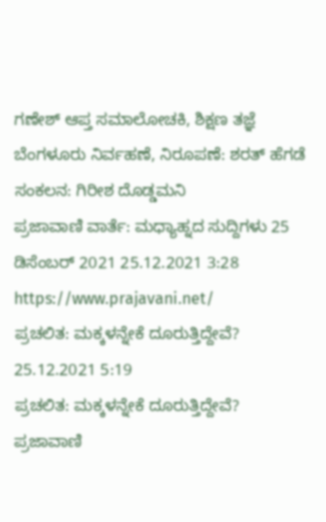ಗಣೇಶ್ ಆಪ್ತ ಸಮಾಲೋಚಕಿ, ಶಿಕ್ಷಣ ತಜ್ಞೆ ಬೆಂಗಳೂರು ನಿರ್ವಹಣೆ, ನಿರೂಪಣೆ: ಶರತ್ ಹೆಗಡೆ ಸಂಕಲನ: ಗಿರೀಶ ದೊಡ್ಡಮನಿ
ಪ್ರಜಾವಾಣಿ ವಾರ್ತೆ: ಮಧ್ಯಾಹ್ನದ ಸುದ್ದಿಗಳು 25 ಡಿಸೆಂಬರ್ 2021 25.12.2021 3:28
https://www.prajavani.net/
ಪ್ರಚಲಿತ: ಮಕ್ಕಳನ್ನೇಕೆ ದೂರುತ್ತಿದ್ದೇವೆ? 25.12.2021 5:19
ಪ್ರಚಲಿತ: ಮಕ್ಕಳನ್ನೇಕೆ ದೂರುತ್ತಿದ್ದೇವೆ?
ಪ್ರಜಾವಾಣಿ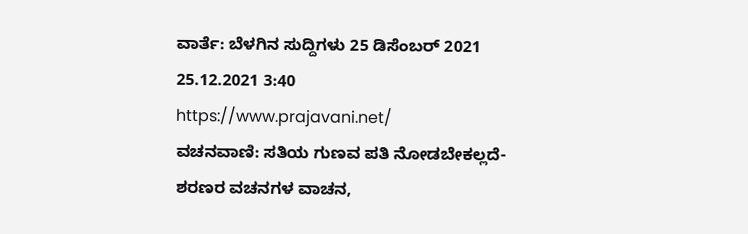ವಾರ್ತೆ: ಬೆಳಗಿನ ಸುದ್ದಿಗಳು 25 ಡಿಸೆಂಬರ್ 2021 25.12.2021 3:40
https://www.prajavani.net/
ವಚನವಾಣಿ: ಸತಿಯ ಗುಣವ ಪತಿ ನೋಡಬೇಕಲ್ಲದೆ- ಶರಣರ ವಚನಗಳ ವಾಚನ,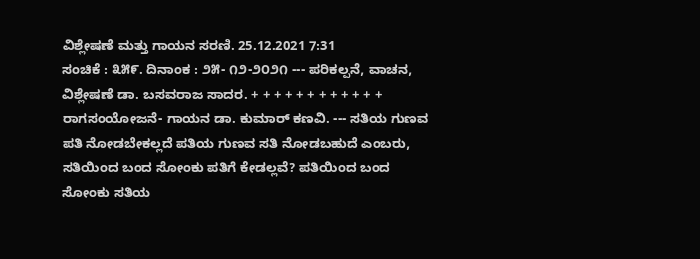ವಿಶ್ಲೇಷಣೆ ಮತ್ತು ಗಾಯನ ಸರಣಿ. 25.12.2021 7:31
ಸಂಚಿಕೆ : ೩೫೯. ದಿನಾಂಕ : ೨೫- ೧೨-೨೦೨೧ --- ಪರಿಕಲ್ಪನೆ, ವಾಚನ, ವಿಶ್ಲೇಷಣೆ ಡಾ. ಬಸವರಾಜ ಸಾದರ. + + + + + + + + + + + + ರಾಗಸಂಯೋಜನೆ- ಗಾಯನ ಡಾ. ಕುಮಾರ್ ಕಣವಿ. --- ಸತಿಯ ಗುಣವ ಪತಿ ನೋಡಬೇಕಲ್ಲದೆ ಪತಿಯ ಗುಣವ ಸತಿ ನೋಡಬಹುದೆ ಎಂಬರು, ಸತಿಯಿಂದ ಬಂದ ಸೋಂಕು ಪತಿಗೆ ಕೇಡಲ್ಲವೆ? ಪತಿಯಿಂದ ಬಂದ ಸೋಂಕು ಸತಿಯ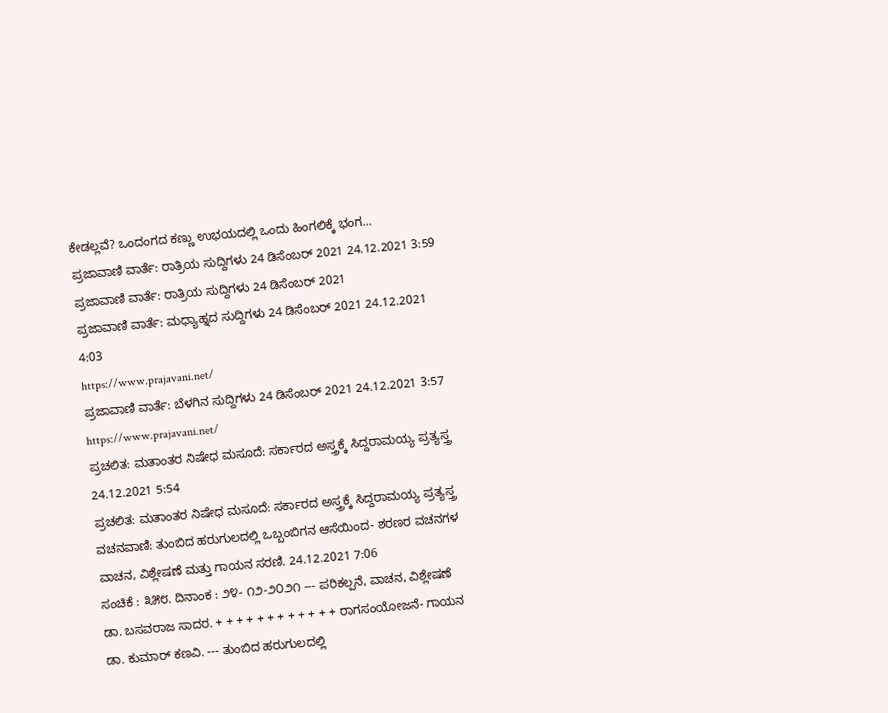ಕೇಡಲ್ಲವೆ? ಒಂದಂಗದ ಕಣ್ಣು ಉಭಯದಲ್ಲಿ ಒಂದು ಹಿಂಗಲಿಕ್ಕೆ ಭಂಗ...
ಪ್ರಜಾವಾಣಿ ವಾರ್ತೆ: ರಾತ್ರಿಯ ಸುದ್ದಿಗಳು 24 ಡಿಸೆಂಬರ್ 2021 24.12.2021 3:59
ಪ್ರಜಾವಾಣಿ ವಾರ್ತೆ: ರಾತ್ರಿಯ ಸುದ್ದಿಗಳು 24 ಡಿಸೆಂಬರ್ 2021
ಪ್ರಜಾವಾಣಿ ವಾರ್ತೆ: ಮಧ್ಯಾಹ್ನದ ಸುದ್ದಿಗಳು 24 ಡಿಸೆಂಬರ್ 2021 24.12.2021 4:03
https://www.prajavani.net/
ಪ್ರಜಾವಾಣಿ ವಾರ್ತೆ: ಬೆಳಗಿನ ಸುದ್ದಿಗಳು 24 ಡಿಸೆಂಬರ್ 2021 24.12.2021 3:57
https://www.prajavani.net/
ಪ್ರಚಲಿತ: ಮತಾಂತರ ನಿಷೇಧ ಮಸೂದೆ: ಸರ್ಕಾರದ ಅಸ್ತ್ರಕ್ಕೆ ಸಿದ್ದರಾಮಯ್ಯ ಪ್ರತ್ಯಸ್ತ್ರ 24.12.2021 5:54
ಪ್ರಚಲಿತ: ಮತಾಂತರ ನಿಷೇಧ ಮಸೂದೆ: ಸರ್ಕಾರದ ಅಸ್ತ್ರಕ್ಕೆ ಸಿದ್ದರಾಮಯ್ಯ ಪ್ರತ್ಯಸ್ತ್ರ
ವಚನವಾಣಿ: ತುಂಬಿದ ಹರುಗುಲದಲ್ಲಿ ಒಬ್ಬಂಬಿಗನ ಆಸೆಯಿಂದ- ಶರಣರ ವಚನಗಳ ವಾಚನ, ವಿಶ್ಲೇಷಣೆ ಮತ್ತು ಗಾಯನ ಸರಣಿ. 24.12.2021 7:06
ಸಂಚಿಕೆ : ೩೫೮. ದಿನಾಂಕ : ೨೪- ೧೨-೨೦೨೧ --- ಪರಿಕಲ್ಪನೆ, ವಾಚನ, ವಿಶ್ಲೇಷಣೆ ಡಾ. ಬಸವರಾಜ ಸಾದರ. + + + + + + + + + + + + ರಾಗಸಂಯೋಜನೆ- ಗಾಯನ ಡಾ. ಕುಮಾರ್ ಕಣವಿ. --- ತುಂಬಿದ ಹರುಗುಲದಲ್ಲಿ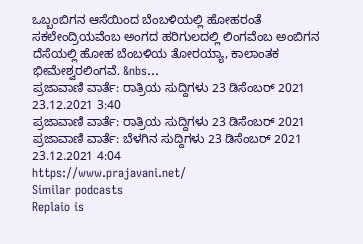ಒಬ್ಬಂಬಿಗನ ಆಸೆಯಿಂದ ಬೆಂಬಳಿಯಲ್ಲಿ ಹೋಹರಂತೆ ಸಕಲೇಂದ್ರಿಯವೆಂಬ ಅಂಗದ ಹರಿಗುಲದಲ್ಲಿ ಲಿಂಗವೆಂಬ ಅಂಬಿಗನ ದೆಸೆಯಲ್ಲಿ ಹೋಹ ಬೆಂಬಳಿಯ ತೋರಯ್ಯಾ, ಕಾಲಾಂತಕ ಭೀಮೇಶ್ವರಲಿಂಗವೆ. &nbs...
ಪ್ರಜಾವಾಣಿ ವಾರ್ತೆ: ರಾತ್ರಿಯ ಸುದ್ದಿಗಳು 23 ಡಿಸೆಂಬರ್ 2021 23.12.2021 3:40
ಪ್ರಜಾವಾಣಿ ವಾರ್ತೆ: ರಾತ್ರಿಯ ಸುದ್ದಿಗಳು 23 ಡಿಸೆಂಬರ್ 2021
ಪ್ರಜಾವಾಣಿ ವಾರ್ತೆ: ಬೆಳಗಿನ ಸುದ್ದಿಗಳು 23 ಡಿಸೆಂಬರ್ 2021 23.12.2021 4:04
https://www.prajavani.net/
Similar podcasts
Replaio is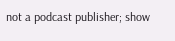not a podcast publisher; show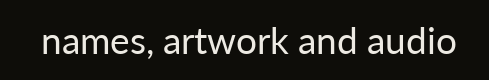names, artwork and audio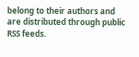belong to their authors and are distributed through public RSS feeds.